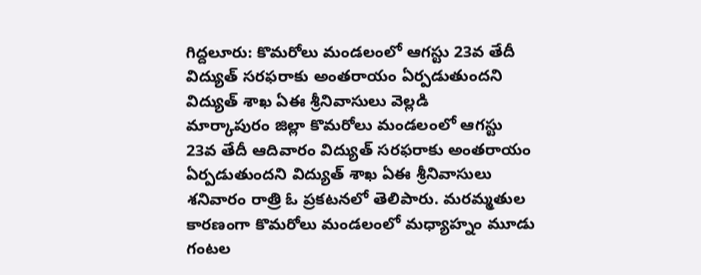గిద్దలూరు: కొమరోలు మండలంలో ఆగస్టు 23వ తేదీ విద్యుత్ సరఫరాకు అంతరాయం ఏర్పడుతుందని విద్యుత్ శాఖ ఏఈ శ్రీనివాసులు వెల్లడి
మార్కాపురం జిల్లా కొమరోలు మండలంలో ఆగస్టు 23వ తేదీ ఆదివారం విద్యుత్ సరఫరాకు అంతరాయం ఏర్పడుతుందని విద్యుత్ శాఖ ఏఈ శ్రీనివాసులు శనివారం రాత్రి ఓ ప్రకటనలో తెలిపారు. మరమ్మతుల కారణంగా కొమరోలు మండలంలో మధ్యాహ్నం మూడు గంటల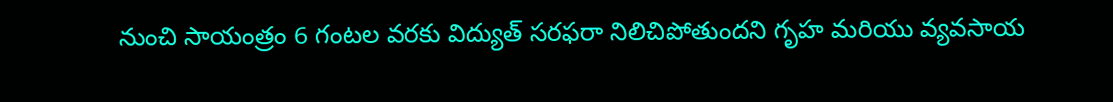నుంచి సాయంత్రం 6 గంటల వరకు విద్యుత్ సరఫరా నిలిచిపోతుందని గృహ మరియు వ్యవసాయ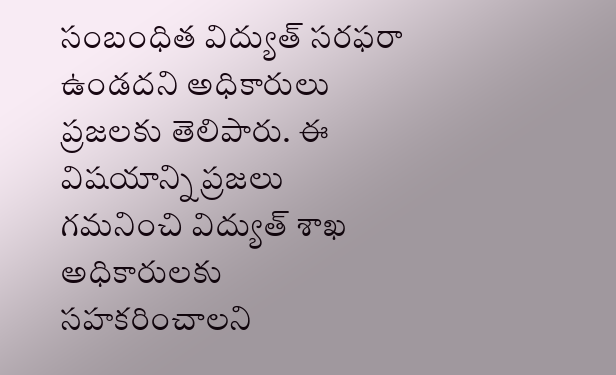సంబంధిత విద్యుత్ సరఫరా ఉండదని అధికారులు ప్రజలకు తెలిపారు. ఈ విషయాన్ని ప్రజలు గమనించి విద్యుత్ శాఖ అధికారులకు సహకరించాలని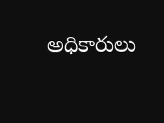అధికారులు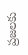ప్రజలకు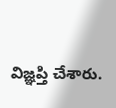విజ్ఞప్తి చేశారు.